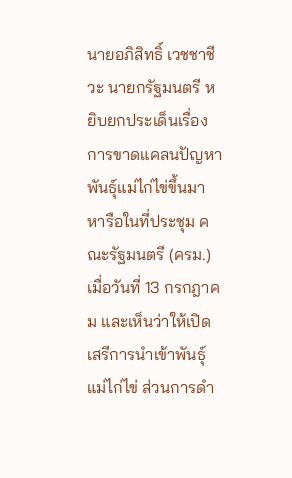นายอภิสิทธิ์ เวชชาชีวะ นายกรัฐมนตรี หยิบยกประเด็นเรื่องการขาดแคลนปัญหาพันธุ์แม่ไก่ไข่ขึ้นมาหารือในที่ประชุม คณะรัฐมนตรี (ครม.) เมื่อวันที่ 13 กรกฎาคม และเห็นว่าให้เปิดเสรีการนำเข้าพันธุ์แม่ไก่ไข่ ส่วนการดำ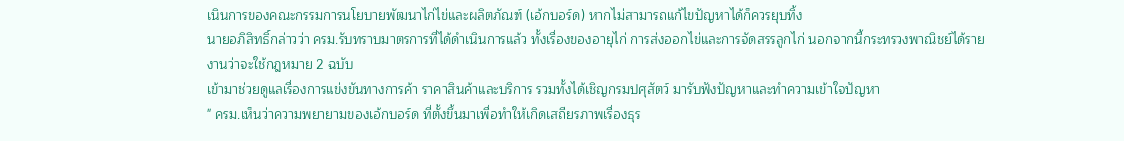เนินการของคณะกรรมการนโยบายพัฒนาไก่ไข่และผลิตภัณฑ์ (เอ้กบอร์ด) หากไม่สามารถแก้ไขปัญหาได้ก็ควรยุบทิ้ง
นายอภิสิทธิ์กล่าวว่า ครม.รับทราบมาตรการที่ได้ดำเนินการแล้ว ทั้งเรื่องของอายุไก่ การส่งออกไข่และการจัดสรรลูกไก่ นอกจากนี้กระทรวงพาณิชย์ได้รายงานว่าจะใช้กฎหมาย 2 ฉบับ
เข้ามาช่วยดูแลเรื่องการแข่งขันทางการค้า ราคาสินค้าและบริการ รวมทั้งได้เชิญกรมปศุสัตว์ มารับฟังปัญหาและทำความเข้าใจปัญหา
" ครม.เห็นว่าความพยายามของเอ้กบอร์ด ที่ตั้งขึ้นมาเพื่อทำให้เกิดเสถียรภาพเรื่องธุร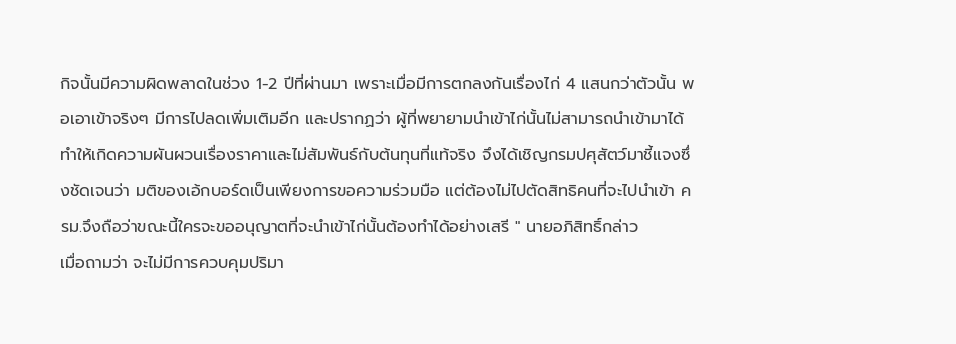กิจนั้นมีความผิดพลาดในช่วง 1-2 ปีที่ผ่านมา เพราะเมื่อมีการตกลงกันเรื่องไก่ 4 แสนกว่าตัวนั้น พอเอาเข้าจริงๆ มีการไปลดเพิ่มเติมอีก และปรากฏว่า ผู้ที่พยายามนำเข้าไก่นั้นไม่สามารถนำเข้ามาได้ ทำให้เกิดความผันผวนเรื่องราคาและไม่สัมพันธ์กับต้นทุนที่แท้จริง จึงได้เชิญกรมปศุสัตว์มาชี้แจงซึ่งชัดเจนว่า มติของเอ้กบอร์ดเป็นเพียงการขอความร่วมมือ แต่ต้องไม่ไปตัดสิทธิคนที่จะไปนำเข้า ครม.จึงถือว่าขณะนี้ใครจะขออนุญาตที่จะนำเข้าไก่นั้นต้องทำได้อย่างเสรี " นายอภิสิทธิ์กล่าว
เมื่อถามว่า จะไม่มีการควบคุมปริมา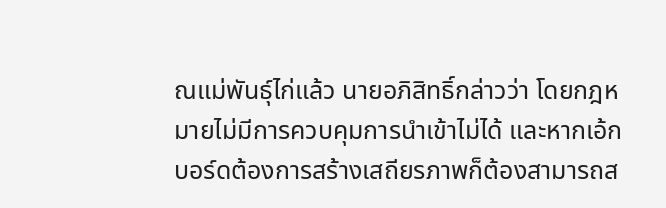ณแม่พันธุ์ไก่แล้ว นายอภิสิทธิ์กล่าวว่า โดยกฎหมายไม่มีการควบคุมการนำเข้าไม่ได้ และหากเอ้กบอร์ดต้องการสร้างเสถียรภาพก็ต้องสามารถส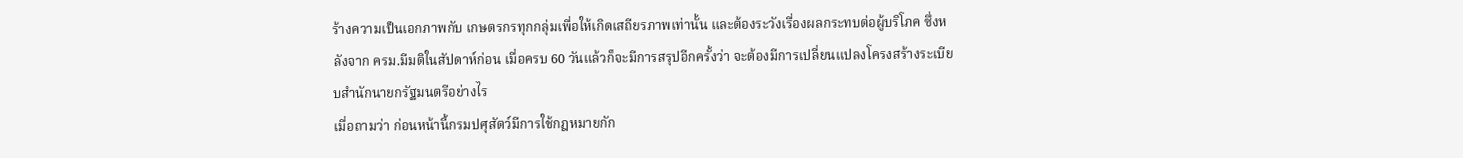ร้างความเป็นเอกภาพกับ เกษตรกรทุกกลุ่มเพื่อให้เกิดเสถียรภาพเท่านั้น และต้องระวังเรื่องผลกระทบต่อผู้บริโภค ซึ่งหลังจาก ครม.มีมติในสัปดาห์ก่อน เมื่อครบ 60 วันแล้วก็จะมีการสรุปอีกครั้งว่า จะต้องมีการเปลี่ยนแปลงโครงสร้างระเบียบสำนักนายกรัฐมนตรีอย่างไร
เมื่อถามว่า ก่อนหน้านี้กรมปศุสัตว์มีการใช้กฎหมายกัก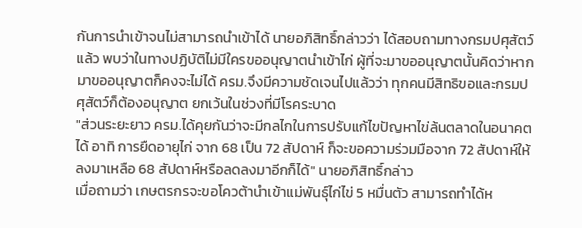กันการนำเข้าจนไม่สามารถนำเข้าได้ นายอภิสิทธิ์กล่าวว่า ได้สอบถามทางกรมปศุสัตว์แล้ว พบว่าในทางปฏิบัติไม่มีใครขออนุญาตนำเข้าไก่ ผู้ที่จะมาขออนุญาตนั้นคิดว่าหากมาขออนุญาตก็คงจะไม่ได้ ครม.จึงมีความชัดเจนไปแล้วว่า ทุกคนมีสิทธิขอและกรมปศุสัตว์ก็ต้องอนุญาต ยกเว้นในช่วงที่มีโรคระบาด
"ส่วนระยะยาว ครม.ได้คุยกันว่าจะมีกลไกในการปรับแก้ไขปัญหาไข่ล้นตลาดในอนาคตได้ อาทิ การยืดอายุไก่ จาก 68 เป็น 72 สัปดาห์ ก็จะขอความร่วมมือจาก 72 สัปดาห์ให้ลงมาเหลือ 68 สัปดาห์หรือลดลงมาอีกก็ได้" นายอภิสิทธิ์กล่าว
เมื่อถามว่า เกษตรกรจะขอโควต้านำเข้าแม่พันธุ์ไก่ไข่ 5 หมื่นตัว สามารถทำได้ห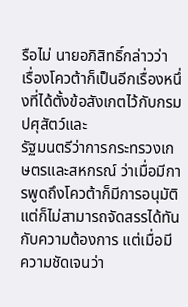รือไม่ นายอภิสิทธิ์กล่าวว่า เรื่องโควต้าก็เป็นอีกเรื่องหนึ่งที่ได้ตั้งข้อสังเกตไว้กับกรมปศุสัตว์และ
รัฐมนตรีว่าการกระทรวงเกษตรและสหกรณ์ ว่าเมื่อมีการพูดถึงโควต้าก็มีการอนุมัติ แต่ก็ไม่สามารถจัดสรรได้ทันกับความต้องการ แต่เมื่อมีความชัดเจนว่า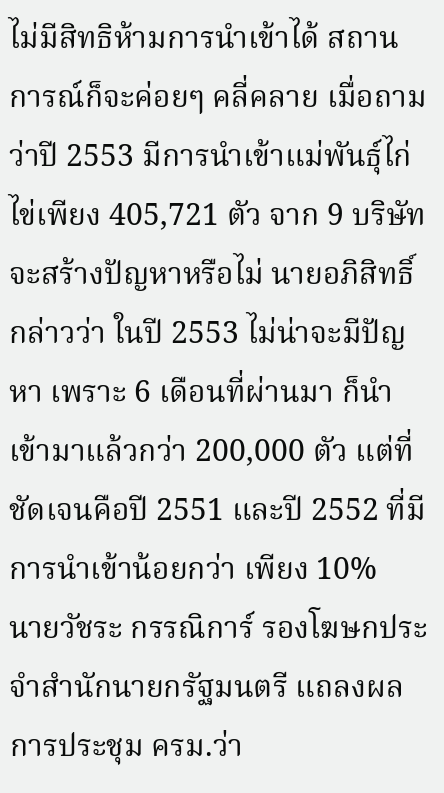ไม่มีสิทธิห้ามการนำเข้าได้ สถานการณ์ก็จะค่อยๆ คลี่คลาย เมื่อถามว่าปี 2553 มีการนำเข้าแม่พันธุ์ไก่ไข่เพียง 405,721 ตัว จาก 9 บริษัท จะสร้างปัญหาหรือไม่ นายอภิสิทธิ์กล่าวว่า ในปี 2553 ไม่น่าจะมีปัญหา เพราะ 6 เดือนที่ผ่านมา ก็นำเข้ามาแล้วกว่า 200,000 ตัว แต่ที่ชัดเจนคือปี 2551 และปี 2552 ที่มีการนำเข้าน้อยกว่า เพียง 10%
นายวัชระ กรรณิการ์ รองโฆษกประจำสำนักนายกรัฐมนตรี แถลงผลการประชุม ครม.ว่า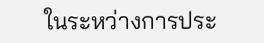ในระหว่างการประ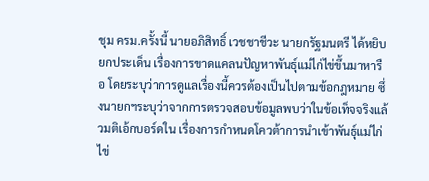ชุม ครม.ครั้งนี้ นายอภิสิทธิ์ เวชชาชีวะ นายกรัฐมนตรี ได้หยิบยกประเด็น เรื่องการขาดแคลนปัญหาพันธุ์แม่ไก่ไข่ขึ้นมาหารือ โดยระบุว่าการดูแลเรื่องนี้ควรต้องเป็นไปตามข้อกฎหมาย ซึ่งนายกฯระบุว่าจากการตรวจสอบข้อมูลพบว่าในข้อเท็จจริงแล้วมติเอ้กบอร์ดใน เรื่องการกำหนดโควต้าการนำเข้าพันธุ์แม่ไก่ไข่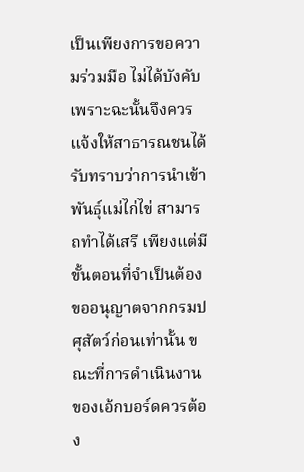เป็นเพียงการขอความร่วมมือ ไม่ได้บังคับ เพราะฉะนั้นจึงควรแจ้งให้สาธารณชนได้รับทราบว่าการนำเข้าพันธุ์แม่ไก่ไข่ สามารถทำได้เสรี เพียงแต่มีขั้นตอนที่จำเป็นต้องขออนุญาตจากกรมปศุสัตว์ก่อนเท่านั้น ขณะที่การดำเนินงานของเอ้กบอร์ดควรต้อง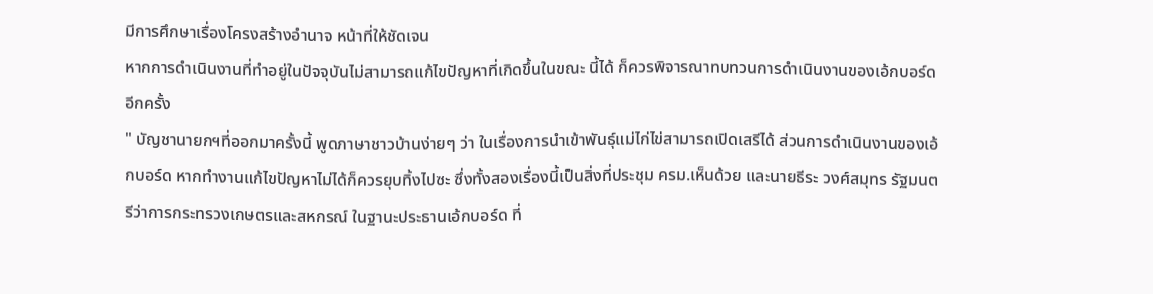มีการศึกษาเรื่องโครงสร้างอำนาจ หน้าที่ให้ชัดเจน
หากการดำเนินงานที่ทำอยู่ในปัจจุบันไม่สามารถแก้ไขปัญหาที่เกิดขึ้นในขณะ นี้ได้ ก็ควรพิจารณาทบทวนการดำเนินงานของเอ้กบอร์ดอีกครั้ง
" บัญชานายกฯที่ออกมาครั้งนี้ พูดภาษาชาวบ้านง่ายๆ ว่า ในเรื่องการนำเข้าพันธุ์แม่ไก่ไข่สามารถเปิดเสรีได้ ส่วนการดำเนินงานของเอ้กบอร์ด หากทำงานแก้ไขปัญหาไม่ได้ก็ควรยุบทิ้งไปซะ ซึ่งทั้งสองเรื่องนี้เป็นสิ่งที่ประชุม ครม.เห็นด้วย และนายธีระ วงศ์สมุทร รัฐมนตรีว่าการกระทรวงเกษตรและสหกรณ์ ในฐานะประธานเอ้กบอร์ด ที่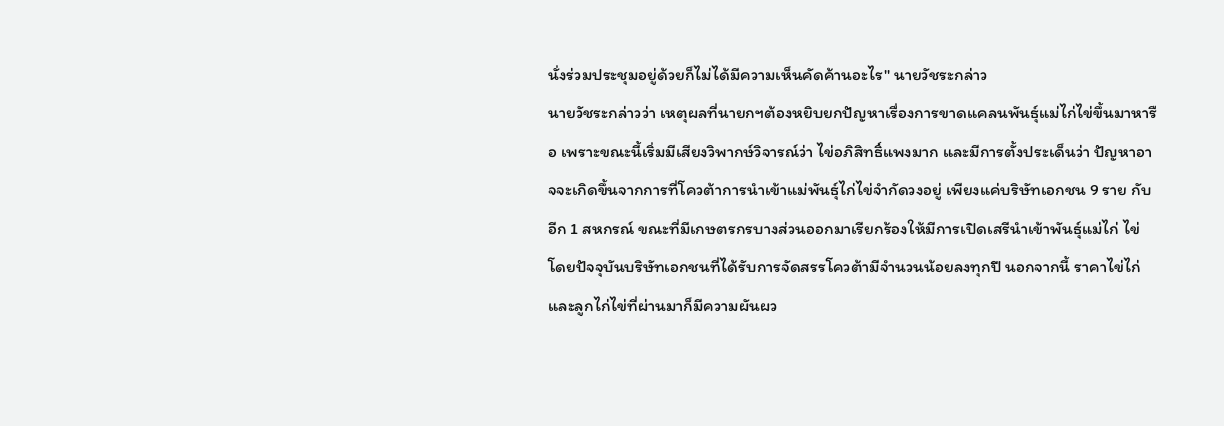นั่งร่วมประชุมอยู่ด้วยก็ไม่ได้มีความเห็นคัดค้านอะไร" นายวัชระกล่าว
นายวัชระกล่าวว่า เหตุผลที่นายกฯต้องหยิบยกปัญหาเรื่องการขาดแคลนพันธุ์แม่ไก่ไข่ขึ้นมาหารือ เพราะขณะนี้เริ่มมีเสียงวิพากษ์วิจารณ์ว่า ไข่อภิสิทธิ์แพงมาก และมีการตั้งประเด็นว่า ปัญหาอาจจะเกิดขึ้นจากการที่โควต้าการนำเข้าแม่พันธุ์ไก่ไข่จำกัดวงอยู่ เพียงแค่บริษัทเอกชน 9 ราย กับอีก 1 สหกรณ์ ขณะที่มีเกษตรกรบางส่วนออกมาเรียกร้องให้มีการเปิดเสรีนำเข้าพันธุ์แม่ไก่ ไข่ โดยปัจจุบันบริษัทเอกชนที่ได้รับการจัดสรรโควต้ามีจำนวนน้อยลงทุกปี นอกจากนี้ ราคาไข่ไก่และลูกไก่ไข่ที่ผ่านมาก็มีความผันผว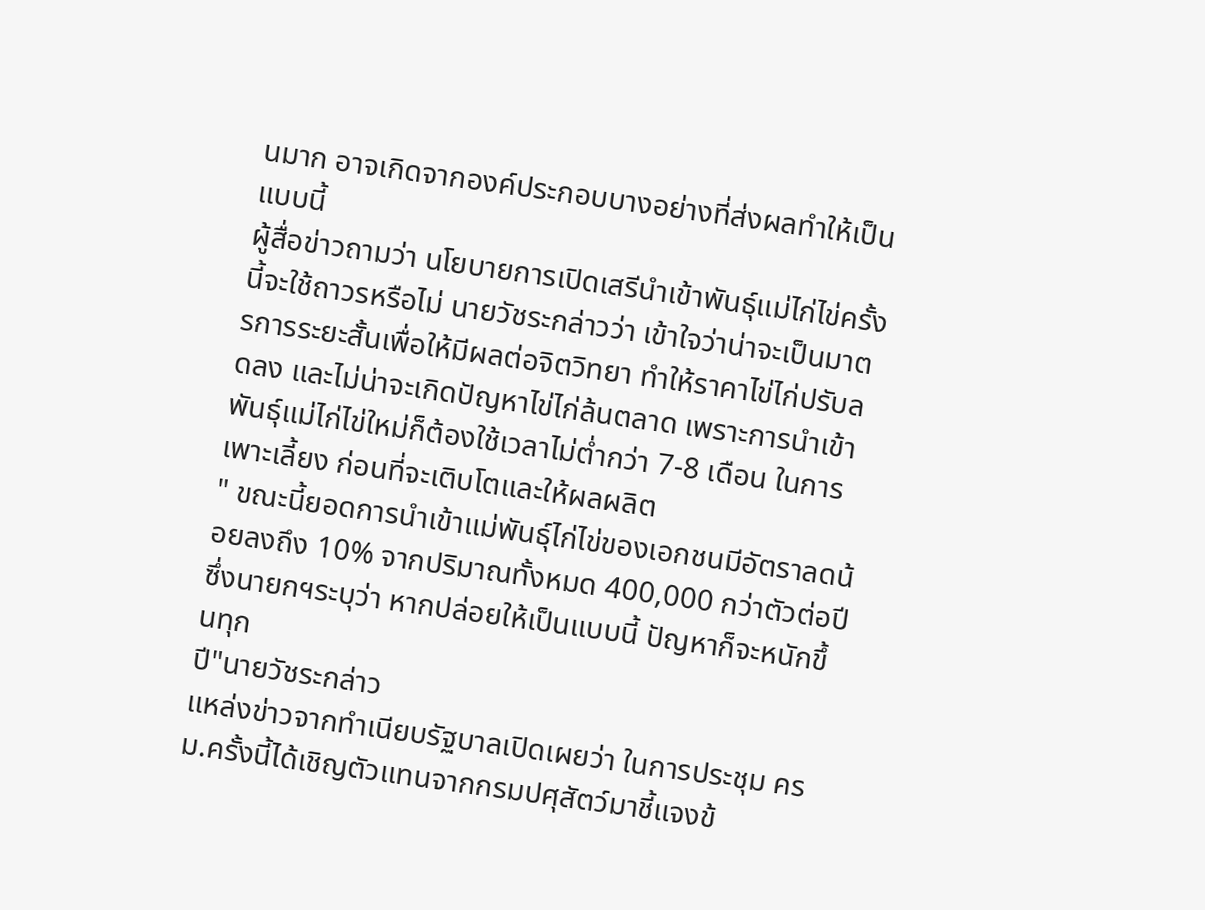นมาก อาจเกิดจากองค์ประกอบบางอย่างที่ส่งผลทำให้เป็นแบบนี้
ผู้สื่อข่าวถามว่า นโยบายการเปิดเสรีนำเข้าพันธุ์แม่ไก่ไข่ครั้งนี้จะใช้ถาวรหรือไม่ นายวัชระกล่าวว่า เข้าใจว่าน่าจะเป็นมาตรการระยะสั้นเพื่อให้มีผลต่อจิตวิทยา ทำให้ราคาไข่ไก่ปรับลดลง และไม่น่าจะเกิดปัญหาไข่ไก่ล้นตลาด เพราะการนำเข้าพันธุ์แม่ไก่ไข่ใหม่ก็ต้องใช้เวลาไม่ต่ำกว่า 7-8 เดือน ในการเพาะเลี้ยง ก่อนที่จะเติบโตและให้ผลผลิต
" ขณะนี้ยอดการนำเข้าแม่พันธุ์ไก่ไข่ของเอกชนมีอัตราลดน้อยลงถึง 10% จากปริมาณทั้งหมด 400,000 กว่าตัวต่อปี ซึ่งนายกฯระบุว่า หากปล่อยให้เป็นแบบนี้ ปัญหาก็จะหนักขึ้นทุก
ปี"นายวัชระกล่าว
แหล่งข่าวจากทำเนียบรัฐบาลเปิดเผยว่า ในการประชุม ครม.ครั้งนี้ได้เชิญตัวแทนจากกรมปศุสัตว์มาชี้แจงข้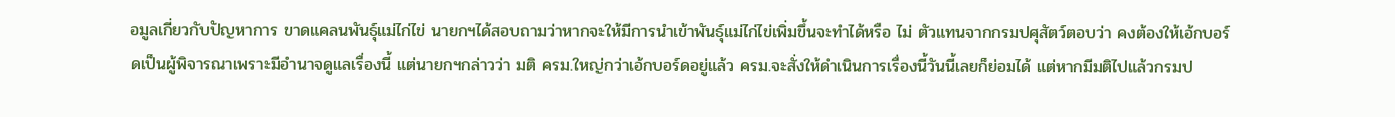อมูลเกี่ยวกับปัญหาการ ขาดแคลนพันธุ์แม่ไก่ไข่ นายกฯได้สอบถามว่าหากจะให้มีการนำเข้าพันธุ์แม่ไก่ไข่เพิ่มขึ้นจะทำได้หรือ ไม่ ตัวแทนจากกรมปศุสัตว์ตอบว่า คงต้องให้เอ้กบอร์ดเป็นผู้พิจารณาเพราะมีอำนาจดูแลเรื่องนี้ แต่นายกฯกล่าวว่า มติ ครม.ใหญ่กว่าเอ้กบอร์ดอยู่แล้ว ครม.จะสั่งให้ดำเนินการเรื่องนี้วันนี้เลยก็ย่อมได้ แต่หากมีมติไปแล้วกรมป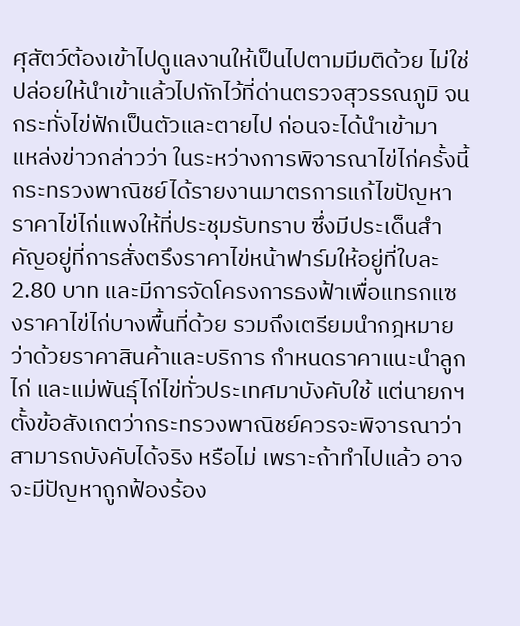ศุสัตว์ต้องเข้าไปดูแลงานให้เป็นไปตามมีมติด้วย ไม่ใช่ปล่อยให้นำเข้าแล้วไปกักไว้ที่ด่านตรวจสุวรรณภูมิ จนกระทั่งไข่ฟักเป็นตัวและตายไป ก่อนจะได้นำเข้ามา
แหล่งข่าวกล่าวว่า ในระหว่างการพิจารณาไข่ไก่ครั้งนี้ กระทรวงพาณิชย์ได้รายงานมาตรการแก้ไขปัญหาราคาไข่ไก่แพงให้ที่ประชุมรับทราบ ซึ่งมีประเด็นสำคัญอยู่ที่การสั่งตรึงราคาไข่หน้าฟาร์มให้อยู่ที่ใบละ 2.80 บาท และมีการจัดโครงการธงฟ้าเพื่อแทรกแซงราคาไข่ไก่บางพื้นที่ด้วย รวมถึงเตรียมนำกฎหมายว่าด้วยราคาสินค้าและบริการ กำหนดราคาแนะนำลูกไก่ และแม่พันธุ์ไก่ไข่ทั่วประเทศมาบังคับใช้ แต่นายกฯตั้งข้อสังเกตว่ากระทรวงพาณิชย์ควรจะพิจารณาว่าสามารถบังคับได้จริง หรือไม่ เพราะถ้าทำไปแล้ว อาจจะมีปัญหาถูกฟ้องร้อง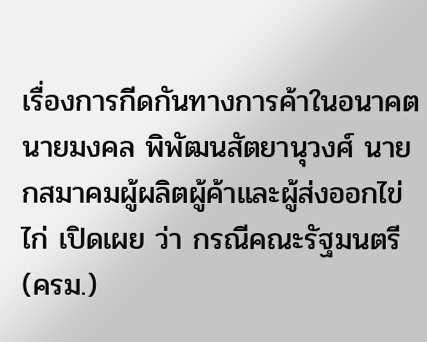เรื่องการกีดกันทางการค้าในอนาคต
นายมงคล พิพัฒนสัตยานุวงศ์ นายกสมาคมผู้ผลิตผู้ค้าและผู้ส่งออกไข่ไก่ เปิดเผย ว่า กรณีคณะรัฐมนตรี(ครม.)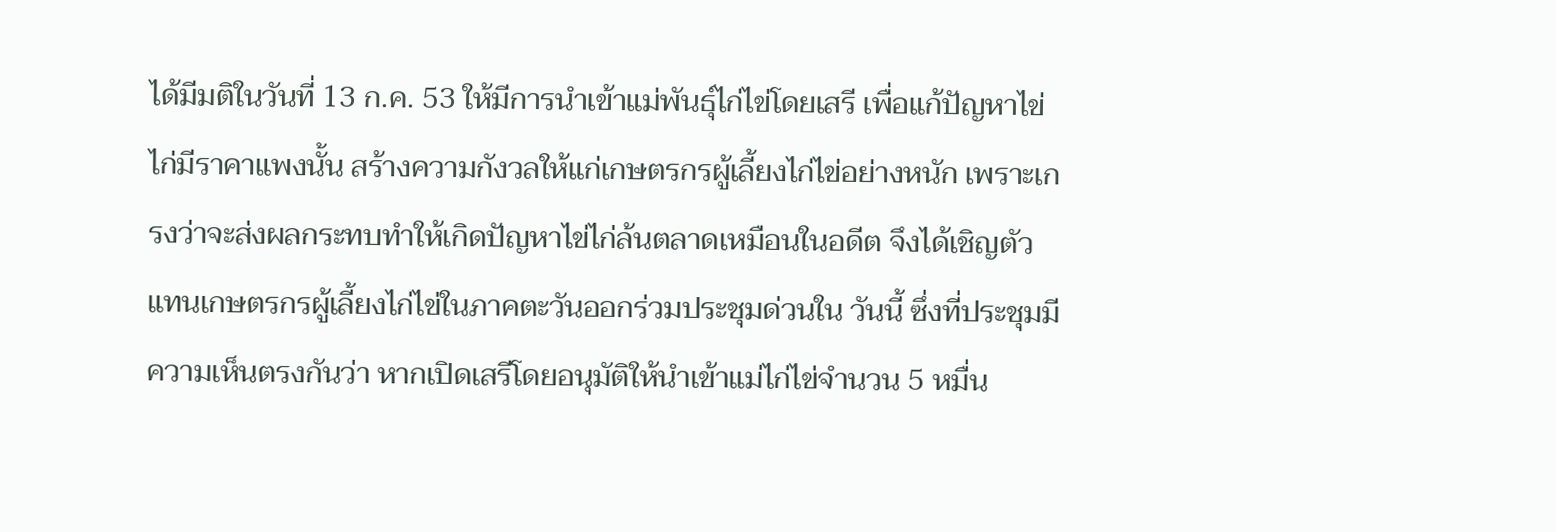ได้มีมติในวันที่ 13 ก.ค. 53 ให้มีการนำเข้าแม่พันธุ์ไก่ไข่โดยเสรี เพื่อแก้ปัญหาไข่ไก่มีราคาแพงนั้น สร้างความกังวลให้แก่เกษตรกรผู้เลี้ยงไก่ไข่อย่างหนัก เพราะเกรงว่าจะส่งผลกระทบทำให้เกิดปัญหาไข่ไก่ล้นตลาดเหมือนในอดีต จึงได้เชิญตัวแทนเกษตรกรผู้เลี้ยงไก่ไข่ในภาคตะวันออกร่วมประชุมด่วนใน วันนี้ ซึ่งที่ประชุมมีความเห็นตรงกันว่า หากเปิดเสรีโดยอนุมัติให้นำเข้าแม่ไก่ไข่จำนวน 5 หมื่น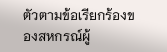ตัวตามข้อเรียกร้องของสหกรณ์ผู้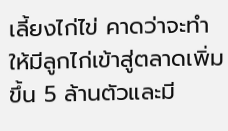เลี้ยงไก่ไข่ คาดว่าจะทำให้มีลูกไก่เข้าสู่ตลาดเพิ่มขึ้น 5 ล้านตัวและมี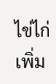ไข่ไก่เพิ่ม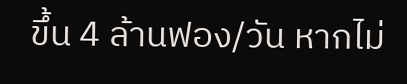ขึ้น 4 ล้านฟอง/วัน หากไม่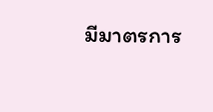มีมาตรการ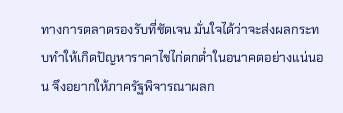ทางการตลาดรองรับที่ชัดเจน มั่นใจได้ว่าจะส่งผลกระทบทำให้เกิดปัญหาราคาไข่ไก่ตกต่ำในอนาคตอย่างแน่นอน จึงอยากให้ภาครัฐพิจารณาผลก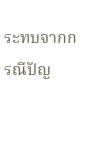ระทบจากกรณีปัญ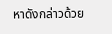หาดังกล่าวด้วย